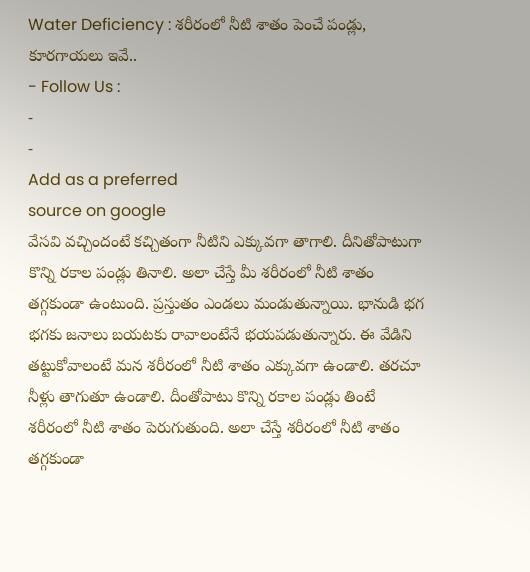Water Deficiency : శరీరంలో నీటి శాతం పెంచే పండ్లు, కూరగాయలు ఇవే..
- Follow Us :
-
-
Add as a preferred
source on google
వేసవి వచ్చిందంటే కచ్చితంగా నీటిని ఎక్కువగా తాగాలి. దీనితోపాటుగా కొన్ని రకాల పండ్లు తినాలి. అలా చేస్తే మీ శరీరంలో నీటి శాతం తగ్గకుండా ఉంటుంది. ప్రస్తుతం ఎండలు మండుతున్నాయి. భానుడి భగ భగకు జనాలు బయటకు రావాలంటేనే భయపడుతున్నారు. ఈ వేడిని తట్టుకోవాలంటే మన శరీరంలో నీటి శాతం ఎక్కువగా ఉండాలి. తరచూ నీళ్లు తాగుతూ ఉండాలి. దీంతోపాటు కొన్ని రకాల పండ్లు తింటే శరీరంలో నీటి శాతం పెరుగుతుంది. అలా చేస్తే శరీరంలో నీటి శాతం తగ్గకుండా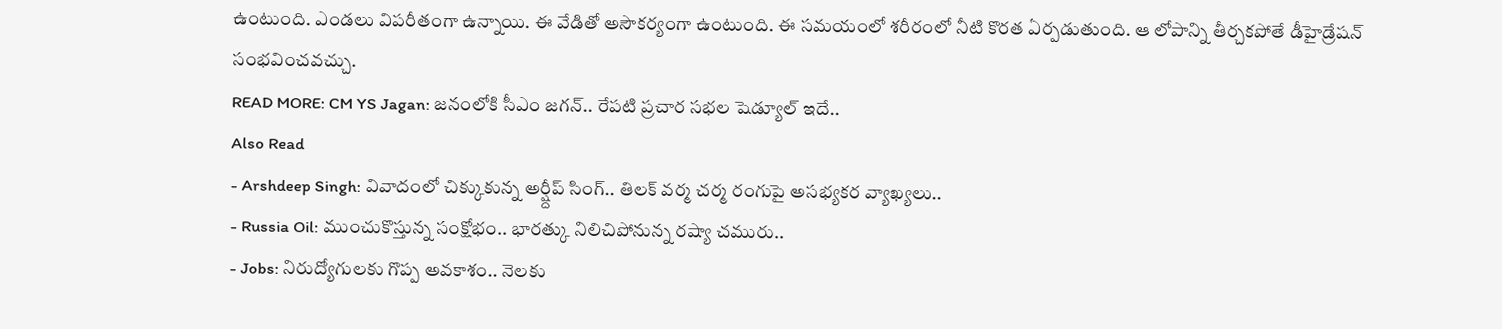ఉంటుంది. ఎండలు విపరీతంగా ఉన్నాయి. ఈ వేడితో అసౌకర్యంగా ఉంటుంది. ఈ సమయంలో శరీరంలో నీటి కొరత ఏర్పడుతుంది. ఆ లోపాన్ని తీర్చకపోతే డీహైడ్రేషన్ సంభవించవచ్చు.
READ MORE: CM YS Jagan: జనంలోకి సీఎం జగన్.. రేపటి ప్రచార సభల షెడ్యూల్ ఇదే..
Also Read
- Arshdeep Singh: వివాదంలో చిక్కుకున్న అర్ష్దీప్ సింగ్.. తిలక్ వర్మ చర్మ రంగుపై అసభ్యకర వ్యాఖ్యలు..
- Russia Oil: ముంచుకొస్తున్న సంక్షోభం.. భారత్కు నిలిచిపోనున్న రష్యా చమురు..
- Jobs: నిరుద్యోగులకు గొప్ప అవకాశం.. నెలకు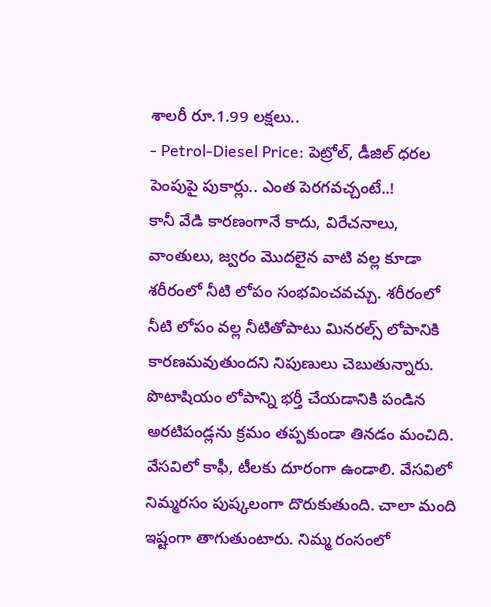శాలరీ రూ.1.99 లక్షలు..
- Petrol-Diesel Price: పెట్రోల్, డీజిల్ ధరల పెంపుపై పుకార్లు.. ఎంత పెరగవచ్చంటే..!
కానీ వేడి కారణంగానే కాదు, విరేచనాలు, వాంతులు, జ్వరం మొదలైన వాటి వల్ల కూడా శరీరంలో నీటి లోపం సంభవించవచ్చు. శరీరంలో నీటి లోపం వల్ల నీటితోపాటు మినరల్స్ లోపానికి కారణమవుతుందని నిపుణులు చెబుతున్నారు. పొటాషియం లోపాన్ని భర్తీ చేయడానికి పండిన అరటిపండ్లను క్రమం తప్పకుండా తినడం మంచిది. వేసవిలో కాఫీ, టీలకు దూరంగా ఉండాలి. వేసవిలో నిమ్మరసం పుష్కలంగా దొరుకుతుంది. చాలా మంది ఇష్టంగా తాగుతుంటారు. నిమ్మ రంసంలో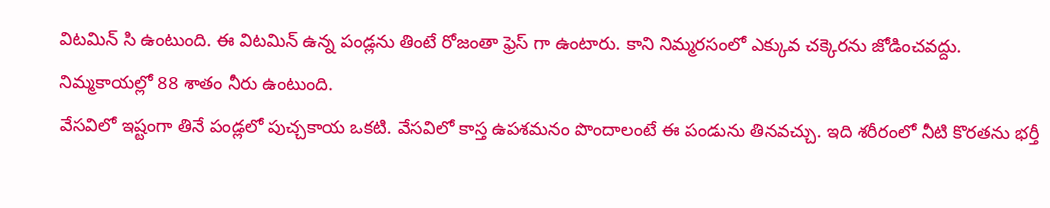విటమిన్ సి ఉంటుంది. ఈ విటమిన్ ఉన్న పండ్లను తింటే రోజంతా ఫ్రెస్ గా ఉంటారు. కాని నిమ్మరసంలో ఎక్కువ చక్కెరను జోడించవద్దు. నిమ్మకాయల్లో 88 శాతం నీరు ఉంటుంది.
వేసవిలో ఇష్టంగా తినే పండ్లలో పుచ్చకాయ ఒకటి. వేసవిలో కాస్త ఉపశమనం పొందాలంటే ఈ పండును తినవచ్చు. ఇది శరీరంలో నీటి కొరతను భర్తీ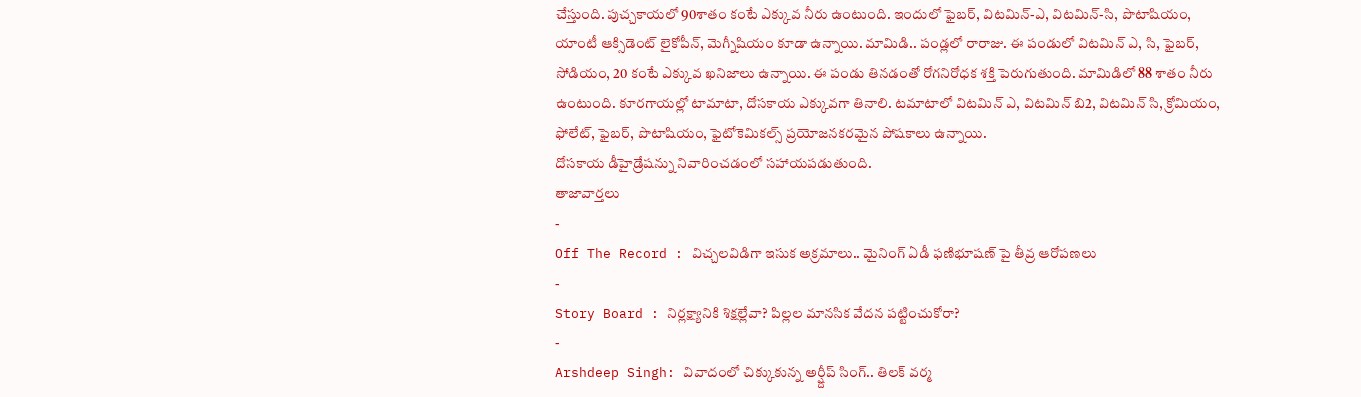చేస్తుంది. పుచ్చకాయలో 90శాతం కంటే ఎక్కువ నీరు ఉంటుంది. ఇందులో ఫైబర్, విటమిన్-ఎ, విటమిన్-సి, పొటాషియం, యాంటీ ఆక్సిడెంట్ లైకోపీన్, మెగ్నీషియం కూడా ఉన్నాయి. మామిడి.. పండ్లలో రారాజు. ఈ పండులో విటమిన్ ఎ, సి, ఫైబర్, సోడియం, 20 కంటే ఎక్కువ ఖనిజాలు ఉన్నాయి. ఈ పండు తినడంతో రోగనిరోధక శక్తి పెరుగుతుంది. మామిడిలో 88 శాతం నీరు ఉంటుంది. కూరగాయల్లో టామాటా, దోసకాయ ఎక్కువగా తినాలి. టమాటాలో విటమిన్ ఎ, విటమిన్ బి2, విటమిన్ సి, క్రోమియం, ఫోలేట్, ఫైబర్, పొటాషియం, ఫైటోకెమికల్స్ ప్రయోజనకరమైన పోషకాలు ఉన్నాయి.
దోసకాయ డీహైడ్రేషన్ను నివారించడంలో సహాయపడుతుంది.
తాజావార్తలు
-
Off The Record : విచ్చలవిడిగా ఇసుక అక్రమాలు.. మైనింగ్ ఏడీ ఫణిభూషణ్ పై తీవ్ర ఆరోపణలు
-
Story Board : నిర్లక్ష్యానికి శిక్షల్లేవా? పిల్లల మానసిక వేదన పట్టించుకోరా?
-
Arshdeep Singh: వివాదంలో చిక్కుకున్న అర్ష్దీప్ సింగ్.. తిలక్ వర్మ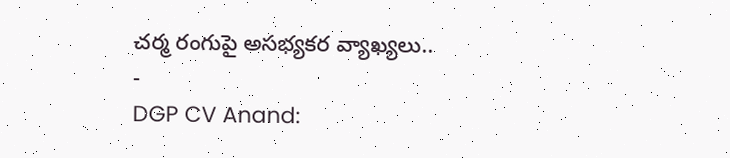చర్మ రంగుపై అసభ్యకర వ్యాఖ్యలు..
-
DGP CV Anand: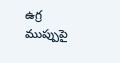ఉగ్ర ముప్పుపై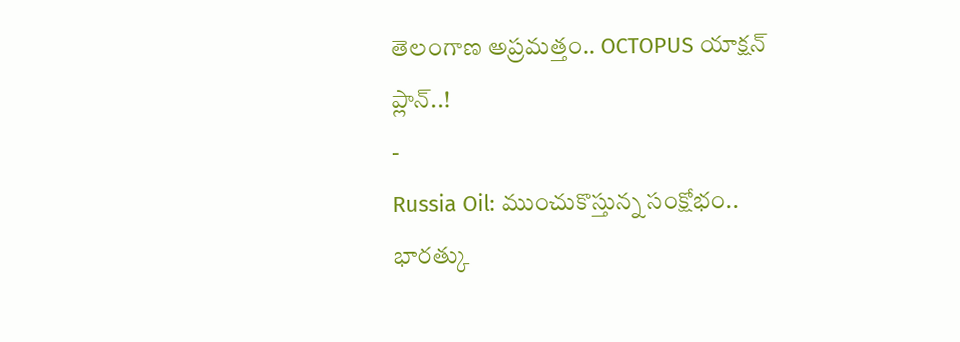తెలంగాణ అప్రమత్తం.. OCTOPUS యాక్షన్ ప్లాన్..!
-
Russia Oil: ముంచుకొస్తున్న సంక్షోభం.. భారత్కు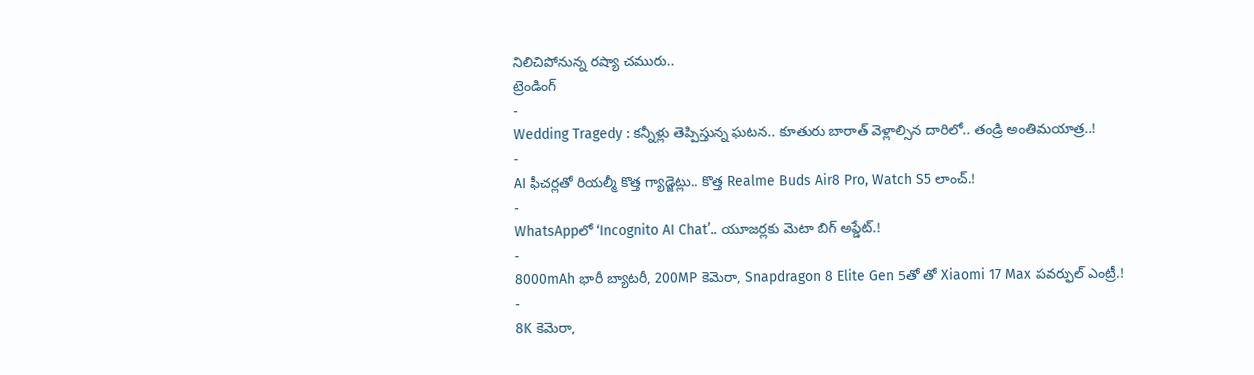నిలిచిపోనున్న రష్యా చమురు..
ట్రెండింగ్
-
Wedding Tragedy : కన్నీళ్లు తెప్పిస్తున్న ఘటన.. కూతురు బారాత్ వెళ్లాల్సిన దారిలో.. తండ్రి అంతిమయాత్ర..!
-
AI ఫీచర్లతో రియల్మీ కొత్త గ్యాడ్జెట్లు.. కొత్త Realme Buds Air8 Pro, Watch S5 లాంచ్.!
-
WhatsAppలో ‘Incognito AI Chat’.. యూజర్లకు మెటా బిగ్ అప్డేట్.!
-
8000mAh భారీ బ్యాటరీ, 200MP కెమెరా, Snapdragon 8 Elite Gen 5తో తో Xiaomi 17 Max పవర్ఫుల్ ఎంట్రీ.!
-
8K కెమెరా,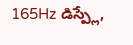165Hz డిస్ప్లే,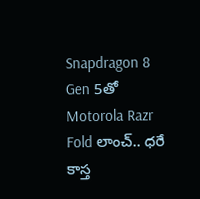Snapdragon 8 Gen 5తో Motorola Razr Fold లాంచ్.. ధరే కాస్త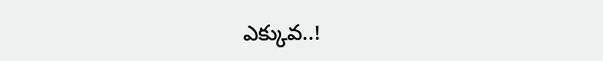ఎక్కువ..!